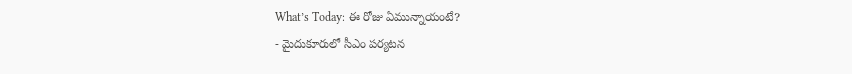What’s Today: ఈ రోజు ఏమున్నాయంటే?
- మైదుకూరులో సీఎం పర్యటన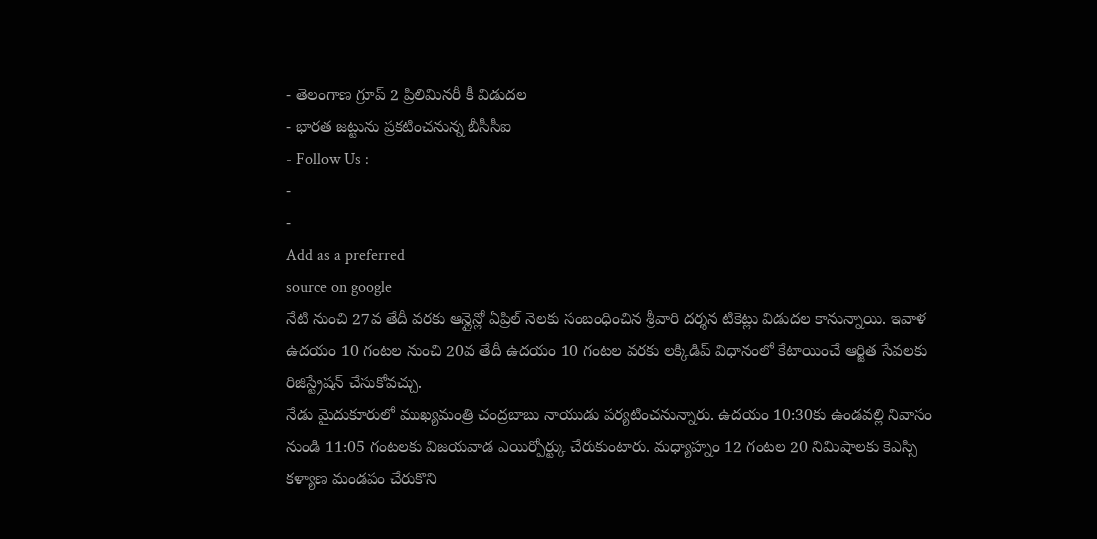- తెలంగాణ గ్రూప్ 2 ప్రిలిమినరీ కీ విడుదల
- భారత జట్టును ప్రకటించనున్న బీసీసీఐ
- Follow Us :
-
-
Add as a preferred
source on google
నేటి నుంచి 27వ తేదీ వరకు ఆన్లైన్లో ఏప్రిల్ నెలకు సంబంధించిన శ్రీవారి దర్శన టికెట్లు విడుదల కానున్నాయి. ఇవాళ ఉదయం 10 గంటల నుంచి 20వ తేదీ ఉదయం 10 గంటల వరకు లక్కిడిప్ విధానంలో కేటాయించే ఆర్జిత సేవలకు రిజిస్ట్రేషన్ చేసుకోవచ్చు.
నేడు మైదుకూరులో ముఖ్యమంత్రి చంద్రబాబు నాయుడు పర్యటించనున్నారు. ఉదయం 10:30కు ఉండవల్లి నివాసం నుండి 11:05 గంటలకు విజయవాడ ఎయిర్పోర్ట్కు చేరుకుంటారు. మధ్యాహ్నం 12 గంటల 20 నిమిషాలకు కెఎస్సి కళ్యాణ మండపం చేరుకొని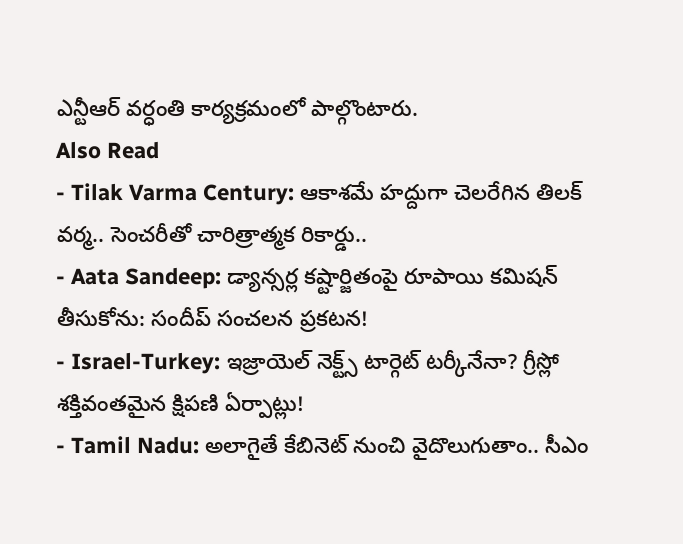ఎన్టీఆర్ వర్ధంతి కార్యక్రమంలో పాల్గొంటారు.
Also Read
- Tilak Varma Century: ఆకాశమే హద్దుగా చెలరేగిన తిలక్ వర్మ.. సెంచరీతో చారిత్రాత్మక రికార్డు..
- Aata Sandeep: డ్యాన్సర్ల కష్టార్జితంపై రూపాయి కమిషన్ తీసుకోను: సందీప్ సంచలన ప్రకటన!
- Israel-Turkey: ఇజ్రాయెల్ నెక్ట్స్ టార్గెట్ టర్కీనేనా? గ్రీస్లో శక్తివంతమైన క్షిపణి ఏర్పాట్లు!
- Tamil Nadu: అలాగైతే కేబినెట్ నుంచి వైదొలుగుతాం.. సీఎం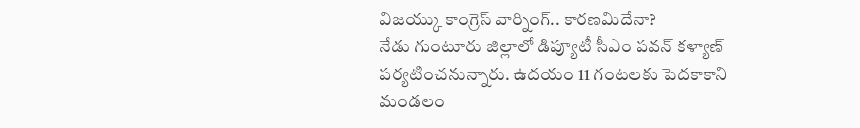విజయ్కు కాంగ్రెస్ వార్నింగ్.. కారణమిదేనా?
నేడు గుంటూరు జిల్లాలో డిప్యూటీ సీఎం పవన్ కళ్యాణ్ పర్యటించనున్నారు. ఉదయం 11 గంటలకు పెదకాకాని మండలం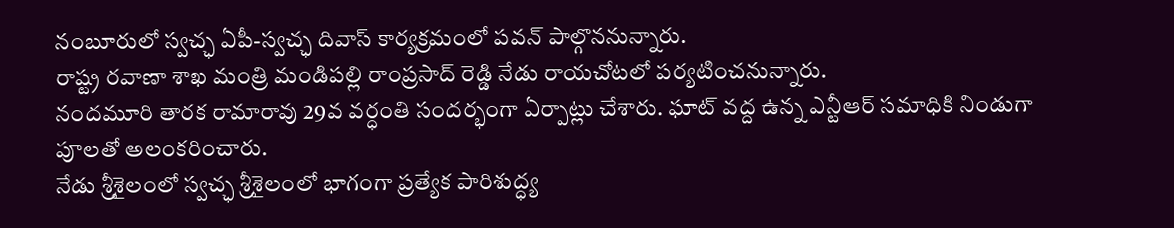నంబూరులో స్వచ్ఛ ఏపీ-స్వచ్ఛ దివాస్ కార్యక్రమంలో పవన్ పాల్గొననున్నారు.
రాష్ట్ర రవాణా శాఖ మంత్రి మండిపల్లి రాంప్రసాద్ రెడ్డి నేడు రాయచోటలో పర్యటించనున్నారు.
నందమూరి తారక రామారావు 29వ వర్ధంతి సందర్భంగా ఏర్పాట్లు చేశారు. ఘాట్ వద్ద ఉన్న ఎన్టీఆర్ సమాధికి నిండుగా పూలతో అలంకరించారు.
నేడు శ్రీశైలంలో స్వచ్ఛ శ్రీశైలంలో భాగంగా ప్రత్యేక పారిశుద్ధ్య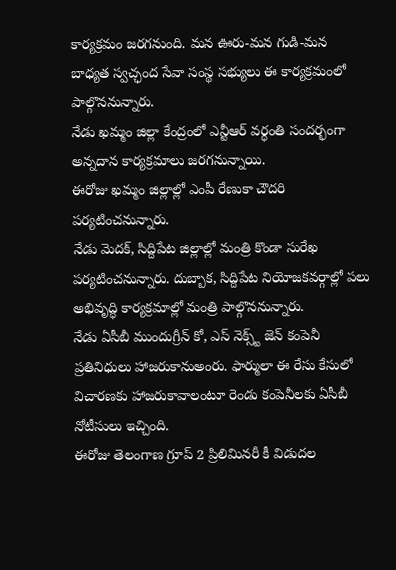కార్యక్రమం జరగనుంది. మన ఊరు-మన గుడి-మన బాధ్యత స్వచ్ఛంద సేవా సంస్థ సభ్యులు ఈ కార్యక్రమంలో పాల్గొననున్నారు.
నేడు ఖమ్మం జిల్లా కేంద్రంలో ఎన్టీఆర్ వర్ధంతి సందర్భంగా అన్నదాన కార్యక్రమాలు జరగనున్నాయి.
ఈరోజు ఖమ్మం జిల్లాల్లో ఎంపీ రేణుకా చౌదరి పర్యటించనున్నారు.
నేడు మెదక్, సిద్దిపేట జిల్లాల్లో మంత్రి కొండా సురేఖ పర్యటించనున్నారు. దుబ్బాక, సిద్దిపేట నియోజకవర్గాల్లో పలు అభివృద్ధి కార్యక్రమాల్లో మంత్రి పాల్గొననున్నారు.
నేడు ఏసీబీ ముందుగ్రీన్ కో, ఎస్ నెక్స్ట్ జెన్ కంపెనీ ప్రతినిధులు హాజరుకానుఅంరు. ఫార్ములా ఈ రేసు కేసులో విచారణకు హాజరుకావాలంటూ రెండు కంపెనీలకు ఏసీబీ నోటీసులు ఇచ్చింది.
ఈరోజు తెలంగాణ గ్రూప్ 2 ప్రిలిమినరీ కీ విడుదల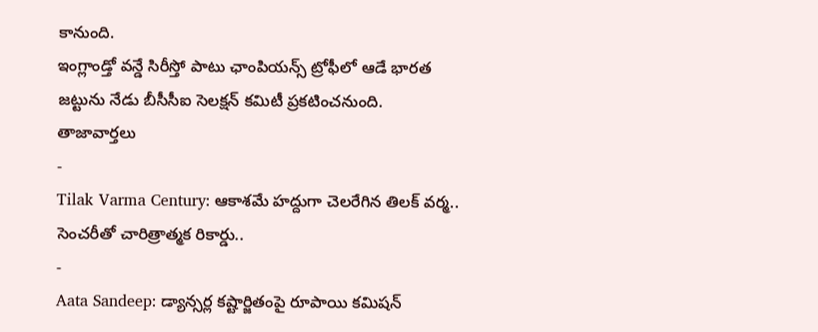కానుంది.
ఇంగ్లాండ్తో వన్డే సిరీస్తో పాటు ఛాంపియన్స్ ట్రోఫీలో ఆడే భారత జట్టును నేడు బీసీసీఐ సెలక్షన్ కమిటీ ప్రకటించనుంది.
తాజావార్తలు
-
Tilak Varma Century: ఆకాశమే హద్దుగా చెలరేగిన తిలక్ వర్మ.. సెంచరీతో చారిత్రాత్మక రికార్డు..
-
Aata Sandeep: డ్యాన్సర్ల కష్టార్జితంపై రూపాయి కమిషన్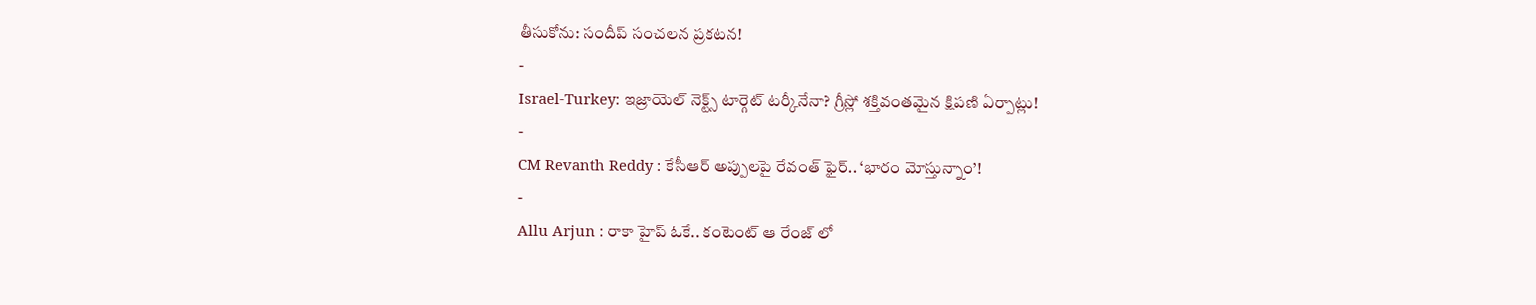తీసుకోను: సందీప్ సంచలన ప్రకటన!
-
Israel-Turkey: ఇజ్రాయెల్ నెక్ట్స్ టార్గెట్ టర్కీనేనా? గ్రీస్లో శక్తివంతమైన క్షిపణి ఏర్పాట్లు!
-
CM Revanth Reddy : కేసీఆర్ అప్పులపై రేవంత్ ఫైర్.. ‘భారం మోస్తున్నాం’!
-
Allu Arjun : రాకా హైప్ ఓకే.. కంటెంట్ ఆ రేంజ్ లో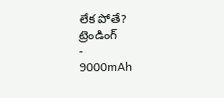లేక పోతే?
ట్రెండింగ్
-
9000mAh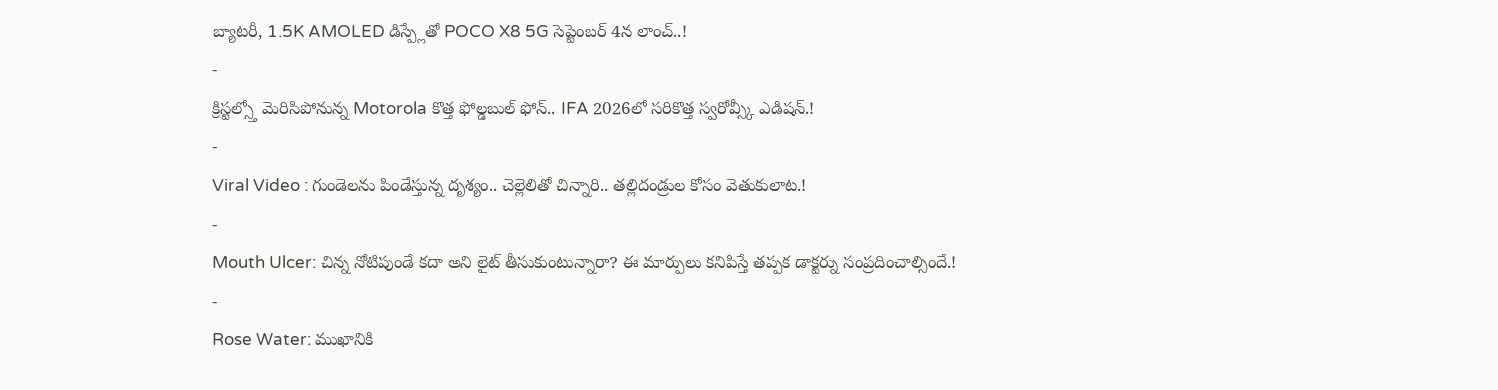బ్యాటరీ, 1.5K AMOLED డిస్ప్లేతో POCO X8 5G సెప్టెంబర్ 4న లాంచ్..!
-
క్రిస్టల్స్తో మెరిసిపోనున్న Motorola కొత్త ఫోల్డబుల్ ఫోన్.. IFA 2026లో సరికొత్త స్వరోవ్స్కీ ఎడిషన్.!
-
Viral Video : గుండెలను పిండేస్తున్న దృశ్యం.. చెల్లెలితో చిన్నారి.. తల్లిదండ్రుల కోసం వెతుకులాట.!
-
Mouth Ulcer: చిన్న నోటిపుండే కదా అని లైట్ తీసుకుంటున్నారా? ఈ మార్పులు కనిపిస్తే తప్పక డాక్టర్ను సంప్రదించాల్సిందే.!
-
Rose Water: ముఖానికి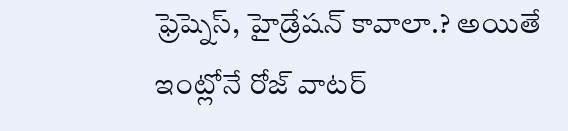ఫ్రెష్నెస్, హైడ్రేషన్ కావాలా.? అయితే ఇంట్లోనే రోజ్ వాటర్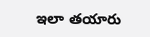ఇలా తయారు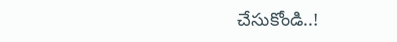చేసుకోండి..!